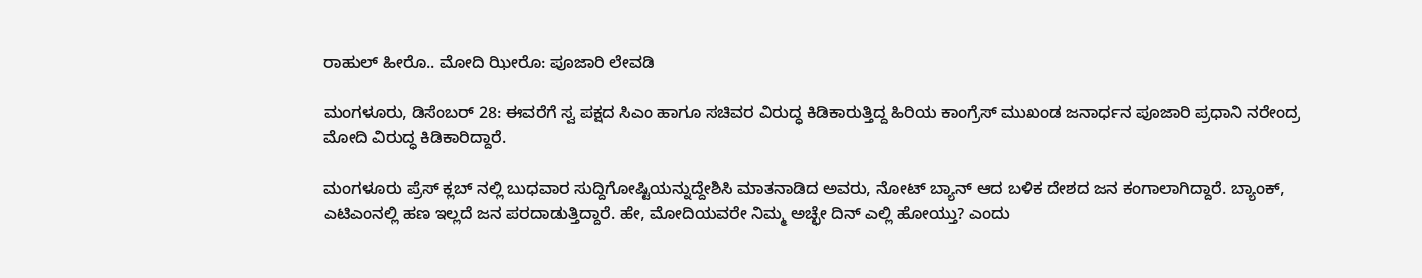ರಾಹುಲ್ ಹೀರೊ.. ಮೋದಿ ಝೀರೊ: ಪೂಜಾರಿ ಲೇವಡಿ

ಮಂಗಳೂರು, ಡಿಸೆಂಬರ್ 28: ಈವರೆಗೆ ಸ್ವ ಪಕ್ಷದ ಸಿಎಂ ಹಾಗೂ ಸಚಿವರ ವಿರುದ್ಧ ಕಿಡಿಕಾರುತ್ತಿದ್ದ ಹಿರಿಯ ಕಾಂಗ್ರೆಸ್ ಮುಖಂಡ ಜನಾರ್ಧನ ಪೂಜಾರಿ ಪ್ರಧಾನಿ ನರೇಂದ್ರ ಮೋದಿ ವಿರುದ್ಧ ಕಿಡಿಕಾರಿದ್ದಾರೆ.

ಮಂಗಳೂರು ಪ್ರೆಸ್ ಕ್ಲಬ್ ನಲ್ಲಿ ಬುಧವಾರ ಸುದ್ದಿಗೋಷ್ಟಿಯನ್ನುದ್ದೇಶಿಸಿ ಮಾತನಾಡಿದ ಅವರು, ನೋಟ್ ಬ್ಯಾನ್ ಆದ ಬಳಿಕ ದೇಶದ ಜನ ಕಂಗಾಲಾಗಿದ್ದಾರೆ. ಬ್ಯಾಂಕ್, ಎಟಿಎಂನಲ್ಲಿ ಹಣ ಇಲ್ಲದೆ ಜನ ಪರದಾಡುತ್ತಿದ್ದಾರೆ. ಹೇ, ಮೋದಿಯವರೇ ನಿಮ್ಮ ಅಚ್ಛೇ ದಿನ್ ಎಲ್ಲಿ ಹೋಯ್ತು? ಎಂದು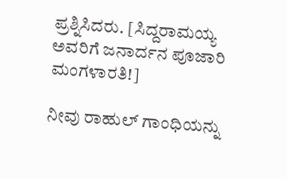ಪ್ರಶ್ನಿಸಿದರು. [ಸಿದ್ದರಾಮಯ್ಯ ಅವರಿಗೆ ಜನಾರ್ದನ ಪೂಜಾರಿ ಮಂಗಳಾರತಿ!]

ನೀವು ರಾಹುಲ್ ಗಾಂಧಿಯನ್ನು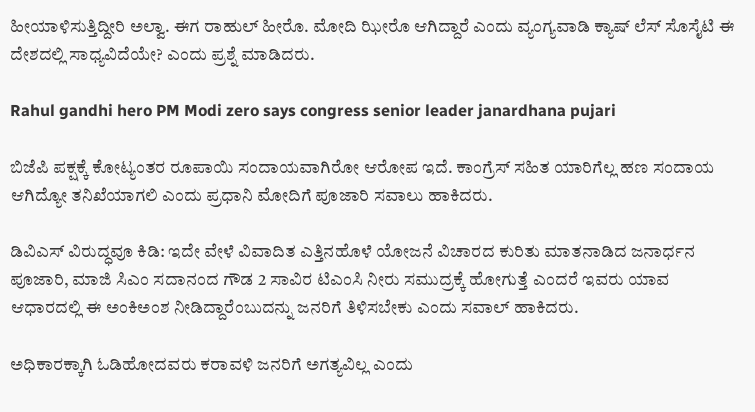ಹೀಯಾಳಿಸುತ್ತಿದ್ದೀರಿ ಅಲ್ವಾ. ಈಗ ರಾಹುಲ್ ಹೀರೊ. ಮೋದಿ ಝೀರೊ ಆಗಿದ್ದಾರೆ ಎಂದು ವ್ಯಂಗ್ಯವಾಡಿ ಕ್ಯಾಷ್ ಲೆಸ್ ಸೊಸೈಟಿ ಈ ದೇಶದಲ್ಲಿ ಸಾಧ್ಯವಿದೆಯೇ? ಎಂದು ಪ್ರಶ್ನೆ ಮಾಡಿದರು.

Rahul gandhi hero PM Modi zero says congress senior leader janardhana pujari

ಬಿಜೆಪಿ ಪಕ್ಷಕ್ಕೆ ಕೋಟ್ಯಂತರ ರೂಪಾಯಿ ಸಂದಾಯವಾಗಿರೋ ಆರೋಪ ಇದೆ. ಕಾಂಗ್ರೆಸ್ ಸಹಿತ ಯಾರಿಗೆಲ್ಲ ಹಣ ಸಂದಾಯ ಆಗಿದ್ಯೋ ತನಿಖೆಯಾಗಲಿ ಎಂದು ಪ್ರಧಾನಿ ಮೋದಿಗೆ ಪೂಜಾರಿ ಸವಾಲು ಹಾಕಿದರು.

ಡಿವಿಎಸ್ ವಿರುದ್ಧವೂ ಕಿಡಿ: ಇದೇ ವೇಳೆ ವಿವಾದಿತ ಎತ್ತಿನಹೊಳೆ ಯೋಜನೆ ವಿಚಾರದ ಕುರಿತು ಮಾತನಾಡಿದ ಜನಾರ್ಧನ ಪೂಜಾರಿ, ಮಾಜಿ ಸಿಎಂ ಸದಾನಂದ ಗೌಡ 2 ಸಾವಿರ ಟಿಎಂಸಿ ನೀರು ಸಮುದ್ರಕ್ಕೆ ಹೋಗುತ್ತೆ ಎಂದರೆ ಇವರು ಯಾವ ಆಧಾರದಲ್ಲಿ ಈ ಅಂಕಿಅಂಶ ನೀಡಿದ್ದಾರೆಂಬುದನ್ನು ಜನರಿಗೆ ತಿಳಿಸಬೇಕು ಎಂದು ಸವಾಲ್ ಹಾಕಿದರು.

ಅಧಿಕಾರಕ್ಕಾಗಿ ಓಡಿಹೋದವರು ಕರಾವಳಿ ಜನರಿಗೆ ಅಗತ್ಯವಿಲ್ಲ ಎಂದು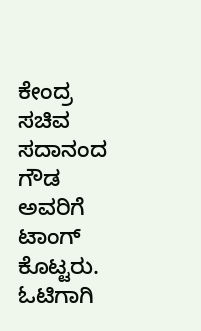ಕೇಂದ್ರ ಸಚಿವ ಸದಾನಂದ ಗೌಡ ಅವರಿಗೆ ಟಾಂಗ್ ಕೊಟ್ಟರು. ಓಟಿಗಾಗಿ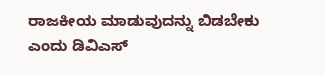ರಾಜಕೀಯ ಮಾಡುವುದನ್ನು ಬಿಡಬೇಕು ಎಂದು ಡಿವಿಎಸ್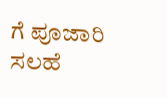ಗೆ ಪೂಜಾರಿ ಸಲಹೆ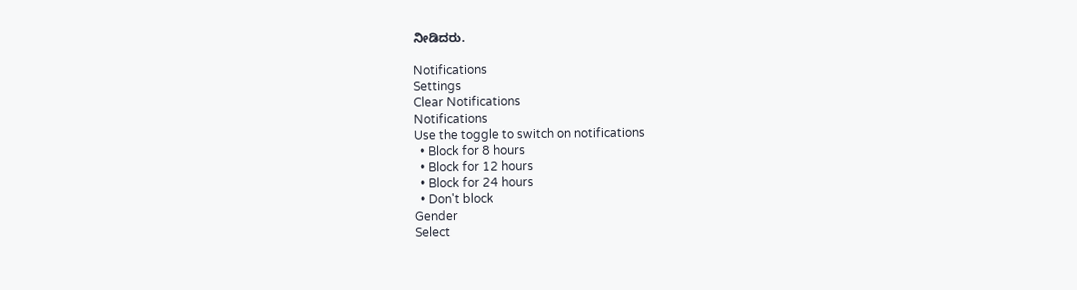ನೀಡಿದರು.

Notifications
Settings
Clear Notifications
Notifications
Use the toggle to switch on notifications
  • Block for 8 hours
  • Block for 12 hours
  • Block for 24 hours
  • Don't block
Gender
Select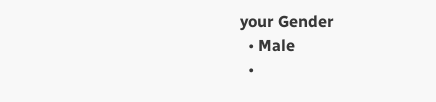your Gender
  • Male
  •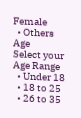Female
  • Others
Age
Select your Age Range
  • Under 18
  • 18 to 25
  • 26 to 35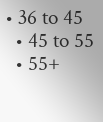• 36 to 45
  • 45 to 55
  • 55+